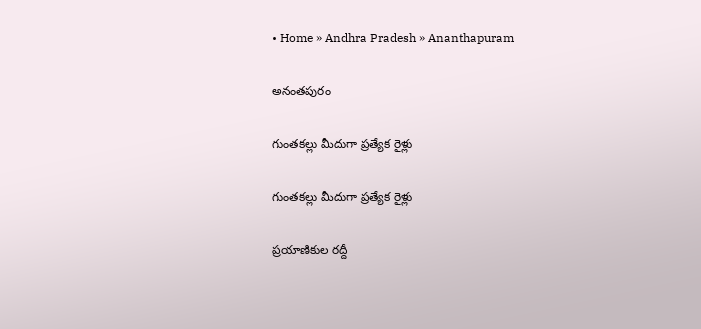• Home » Andhra Pradesh » Ananthapuram

అనంతపురం

గుంతకల్లు మీదుగా ప్రత్యేక రైళ్లు

గుంతకల్లు మీదుగా ప్రత్యేక రైళ్లు

ప్రయాణికుల రద్దీ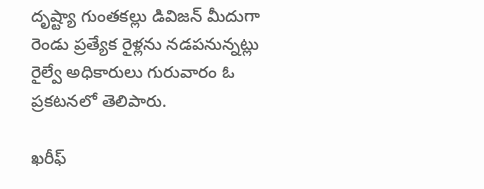దృష్ట్యా గుంతకల్లు డివిజన్‌ మీదుగా రెండు ప్రత్యేక రైళ్లను నడపనున్నట్లు రైల్వే అధికారులు గురువారం ఓ ప్రకటనలో తెలిపారు.

ఖరీఫ్‌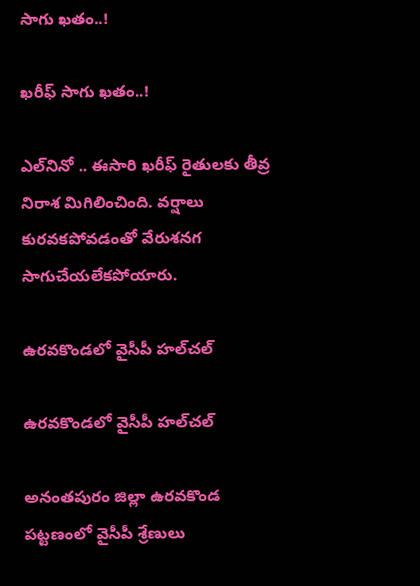సాగు ఖతం..!

ఖరీఫ్‌ సాగు ఖతం..!

ఎల్‌నినో .. ఈసారి ఖరీఫ్‌ రైతులకు తీవ్ర నిరాశ మిగిలించింది. వర్షాలు కురవకపోవడంతో వేరుశనగ సాగుచేయలేకపోయారు.

ఉరవకొండలో వైసీపీ హల్‌చల్‌

ఉరవకొండలో వైసీపీ హల్‌చల్‌

అనంతపురం జిల్లా ఉరవకొండ పట్టణంలో వైసీపీ శ్రేణులు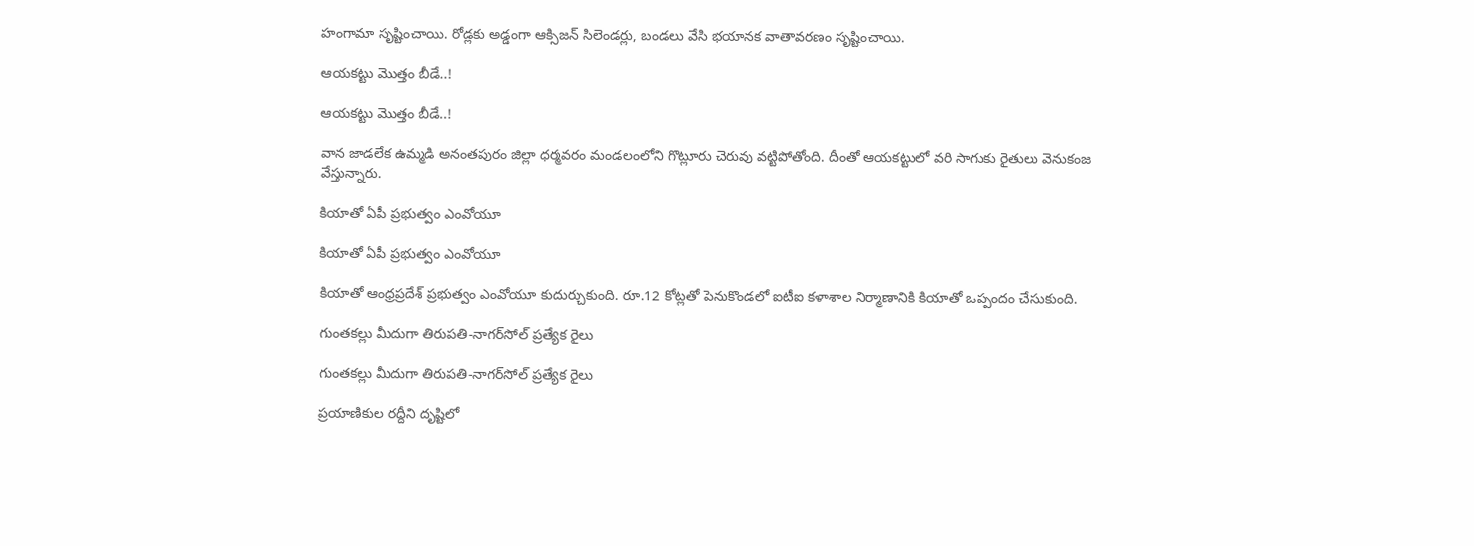హంగామా సృష్టించాయి. రోడ్లకు అడ్డంగా ఆక్సిజన్‌ సిలెండర్లు, బండలు వేసి భయానక వాతావరణం సృష్టించాయి.

ఆయకట్టు మొత్తం బీడే..!

ఆయకట్టు మొత్తం బీడే..!

వాన జాడలేక ఉమ్మడి అనంతపురం జిల్లా ధర్మవరం మండలంలోని గొట్లూరు చెరువు వట్టిపోతోంది. దీంతో ఆయకట్టులో వరి సాగుకు రైతులు వెనుకంజ వేస్తున్నారు.

కియాతో ఏపీ ప్రభుత్వం ఎంవోయూ

కియాతో ఏపీ ప్రభుత్వం ఎంవోయూ

కియాతో ఆంధ్రప్రదేశ్ ప్రభుత్వం ఎంవోయూ కుదుర్చుకుంది. రూ.12 కోట్లతో పెనుకొండలో ఐటీఐ కళాశాల నిర్మాణానికి కియాతో ఒప్పందం చేసుకుంది.

గుంతకల్లు మీదుగా తిరుపతి-నాగర్‌సోల్‌ ప్రత్యేక రైలు

గుంతకల్లు మీదుగా తిరుపతి-నాగర్‌సోల్‌ ప్రత్యేక రైలు

ప్రయాణికుల రద్దీని దృష్టిలో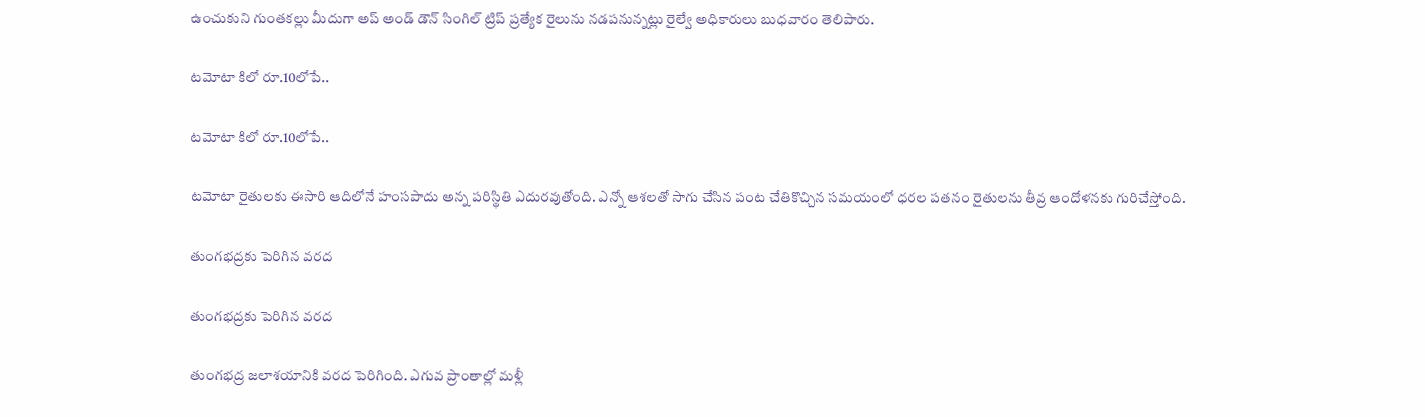ఉంచుకుని గుంతకల్లు మీదుగా అప్‌ అండ్‌ డౌన్‌ సింగిల్‌ ట్రిప్‌ ప్రత్యేక రైలును నడపనున్నట్లు రైల్వే అధికారులు బుధవారం తెలిపారు.

టమోటా కిలో రూ.10లోపే..

టమోటా కిలో రూ.10లోపే..

టమోటా రైతులకు ఈసారి ఆదిలోనే హంసపాదు అన్న పరిస్థితి ఎదురవుతోంది. ఎన్నో ఆశలతో సాగు చేసిన పంట చేతికొచ్చిన సమయంలో ధరల పతనం రైతులను తీవ్ర ఆందోళనకు గురిచేస్తోంది.

తుంగభద్రకు పెరిగిన వరద

తుంగభద్రకు పెరిగిన వరద

తుంగభద్ర జలాశయానికి వరద పెరిగింది. ఎగువ ప్రాంతాల్లో మళ్లీ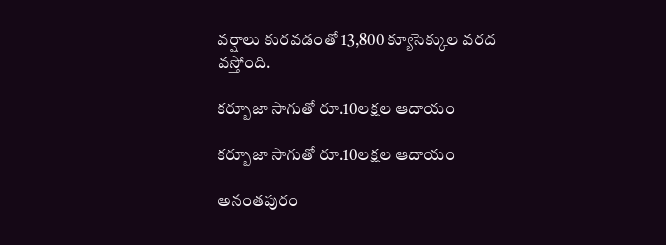వర్షాలు కురవడంతో 13,800 క్యూసెక్కుల వరద వస్తోంది.

కర్బూజా సాగుతో రూ.10లక్షల ఆదాయం

కర్బూజా సాగుతో రూ.10లక్షల ఆదాయం

అనంతపురం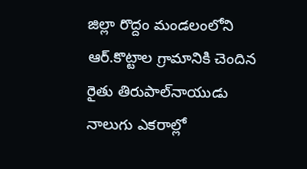జిల్లా రొద్దం మండలంలోని ఆర్‌.కొట్టాల గ్రామానికి చెందిన రైతు తిరుపాల్‌నాయుడు నాలుగు ఎకరాల్లో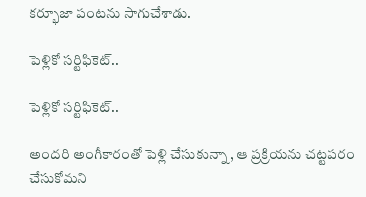కర్భూజా పంటను సాగుచేశాడు.

పెళ్లికో సర్టిఫికెట్‌..

పెళ్లికో సర్టిఫికెట్‌..

అందరి అంగీకారంతో పెళ్లి చేసుకున్నా, ఆ ప్రక్రియను చట్టపరం చేసుకోమని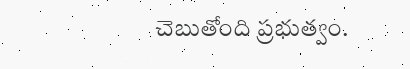చెబుతోంది ప్రభుత్వం.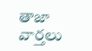తాజా వార్తలు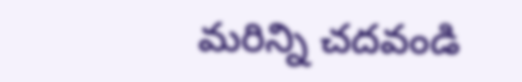మరిన్ని చదవండి